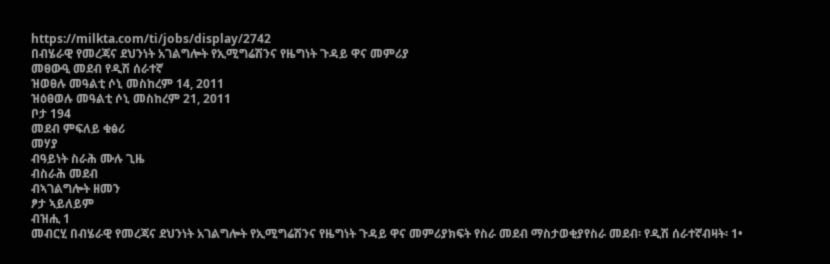https://milkta.com/ti/jobs/display/2742
በብሄራዊ የመረጃና ደህንነት አገልግሎት የኢሚግሬሽንና የዜግነት ጉዳይ ዋና መምሪያ
መፀውዒ መደብ የዲሽ ሰራተኛ
ዝወፀሉ መዓልቲ ሶኒ መስከረም 14, 2011
ዝዕፀወሉ መዓልቲ ሶኒ መስከረም 21, 2011
ቦታ 194
መደብ ምፍለይ ቁፅሪ
መሃያ
ብዓይነት ስራሕ ሙሉ ጊዜ
ብስራሕ መደብ
ብኣገልግሎት ዘመን
ፆታ ኣይለይም
ብዝሒ 1
መብርሂ በብሄራዊ የመረጃና ደህንነት አገልግሎት የኢሚግሬሽንና የዜግነት ጉዳይ ዋና መምሪያክፍት የስራ መደብ ማስታወቂያየስራ መደብ፡ የዲሽ ሰራተኛብዛት፡ 1•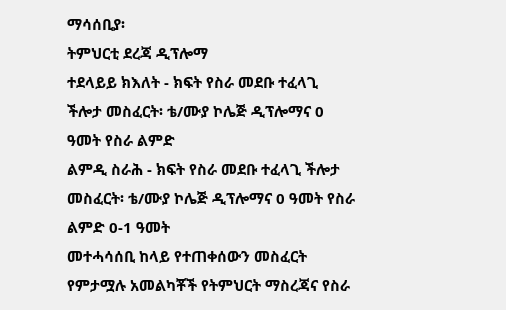ማሳሰቢያ፡
ትምህርቲ ደረጃ ዲፕሎማ
ተደላይይ ክእለት - ክፍት የስራ መደቡ ተፈላጊ ችሎታ መስፈርት፡ ቴ/ሙያ ኮሌጅ ዲፕሎማና 0 ዓመት የስራ ልምድ
ልምዲ ስራሕ - ክፍት የስራ መደቡ ተፈላጊ ችሎታ መስፈርት፡ ቴ/ሙያ ኮሌጅ ዲፕሎማና 0 ዓመት የስራ ልምድ 0-1 ዓመት
መተሓሳሰቢ ከላይ የተጠቀሰውን መስፈርት የምታሟሉ አመልካቾች የትምህርት ማስረጃና የስራ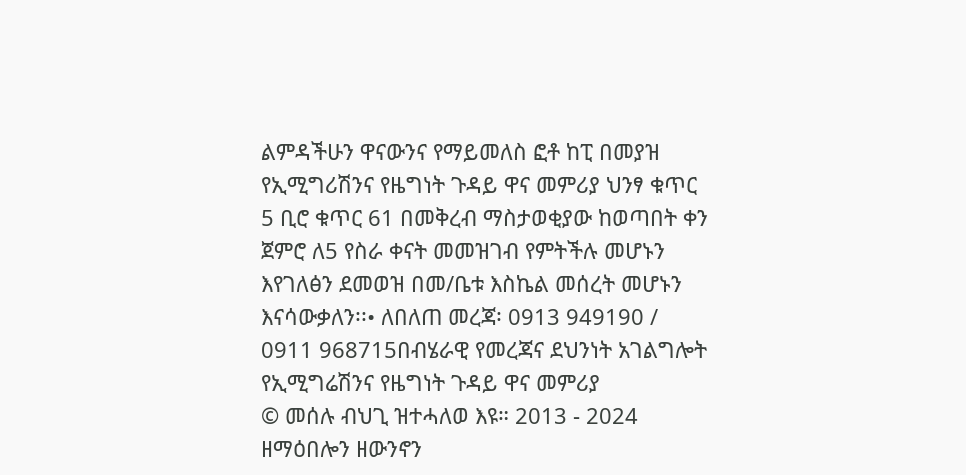ልምዳችሁን ዋናውንና የማይመለስ ፎቶ ከፒ በመያዝ የኢሚግሪሽንና የዜግነት ጉዳይ ዋና መምሪያ ህንፃ ቁጥር 5 ቢሮ ቁጥር 61 በመቅረብ ማስታወቂያው ከወጣበት ቀን ጀምሮ ለ5 የስራ ቀናት መመዝገብ የምትችሉ መሆኑን እየገለፅን ደመወዝ በመ/ቤቱ እስኬል መሰረት መሆኑን እናሳውቃለን፡፡• ለበለጠ መረጃ፡ 0913 949190 / 0911 968715በብሄራዊ የመረጃና ደህንነት አገልግሎት የኢሚግሬሽንና የዜግነት ጉዳይ ዋና መምሪያ
© መሰሉ ብህጊ ዝተሓለወ እዩ። 2013 - 2024 ዘማዕበሎን ዘውንኖን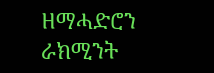ዘማሓድሮን ራክሚንት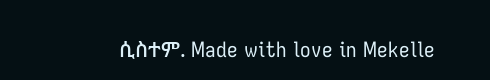ሲስተም. Made with love in Mekelle